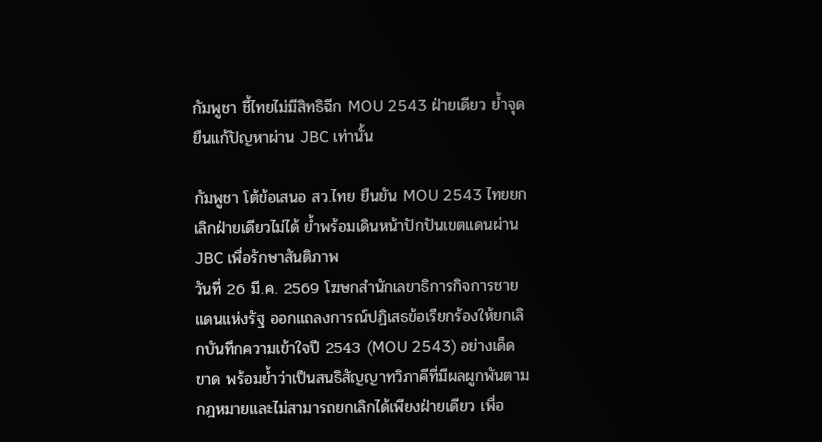กัมพูชา ชี้ไทยไม่มีสิทธิฉีก MOU 2543 ฝ่ายเดียว ย้ำจุดยืนแก้ปัญหาผ่าน JBC เท่านั้น

กัมพูชา โต้ข้อเสนอ สว.ไทย ยืนยัน MOU 2543 ไทยยกเลิกฝ่ายเดียวไม่ได้ ย้ำพร้อมเดินหน้าปักปันเขตแดนผ่าน JBC เพื่อรักษาสันติภาพ
วันที่ 26 มี.ค. 2569 โฆษกสำนักเลขาธิการกิจการชายแดนแห่งรัฐ ออกแถลงการณ์ปฏิเสธข้อเรียกร้องให้ยกเลิกบันทึกความเข้าใจปี 2543 (MOU 2543) อย่างเด็ดขาด พร้อมย้ำว่าเป็นสนธิสัญญาทวิภาคีที่มีผลผูกพันตามกฎหมายและไม่สามารถยกเลิกได้เพียงฝ่ายเดียว เพื่อ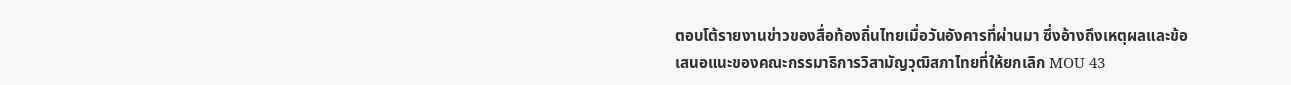ตอบโต้รายงานข่าวของสื่อท้องถิ่นไทยเมื่อวันอังคารที่ผ่านมา ซึ่งอ้างถึงเหตุผลและข้อเสนอแนะของคณะกรรมาธิการวิสามัญวุฒิสภาไทยที่ให้ยกเลิก MOU 43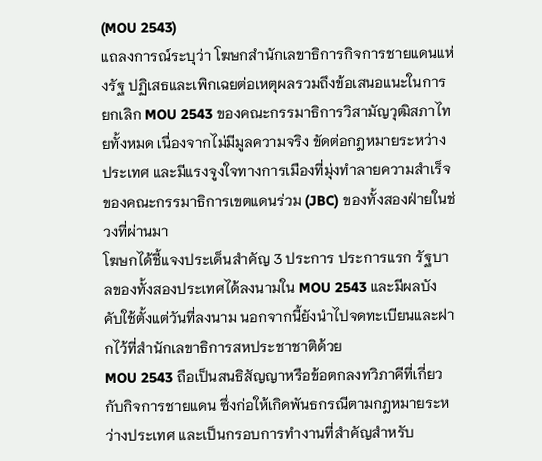(MOU 2543)
แถลงการณ์ระบุว่า โฆษกสำนักเลขาธิการกิจการชายแดนแห่งรัฐ ปฏิเสธและเพิกเฉยต่อเหตุผลรวมถึงข้อเสนอแนะในการยกเลิก MOU 2543 ของคณะกรรมาธิการวิสามัญวุฒิสภาไทยทั้งหมด เนื่องจากไม่มีมูลความจริง ขัดต่อกฎหมายระหว่างประเทศ และมีแรงจูงใจทางการเมืองที่มุ่งทำลายความสำเร็จของคณะกรรมาธิการเขตแดนร่วม (JBC) ของทั้งสองฝ่ายในช่วงที่ผ่านมา
โฆษกได้ชี้แจงประเด็นสำคัญ 3 ประการ ประการแรก รัฐบาลของทั้งสองประเทศได้ลงนามใน MOU 2543 และมีผลบังคับใช้ตั้งแต่วันที่ลงนาม นอกจากนี้ยังนำไปจดทะเบียนและฝากไว้ที่สำนักเลขาธิการสหประชาชาติด้วย
MOU 2543 ถือเป็นสนธิสัญญาหรือข้อตกลงทวิภาคีที่เกี่ยวกับกิจการชายแดน ซึ่งก่อให้เกิดพันธกรณีตามกฎหมายระหว่างประเทศ และเป็นกรอบการทำงานที่สำคัญสำหรับ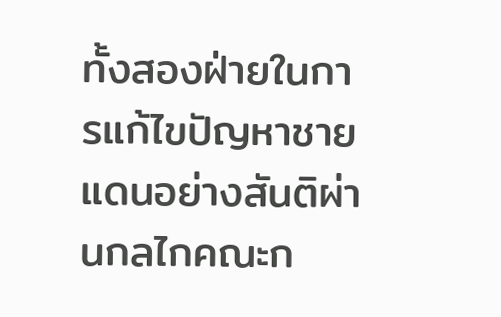ทั้งสองฝ่ายในการแก้ไขปัญหาชายแดนอย่างสันติผ่านกลไกคณะก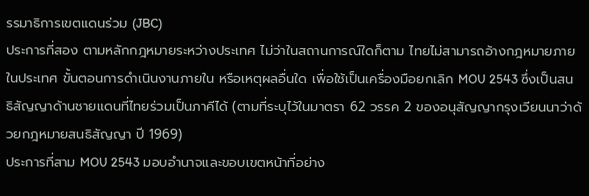รรมาธิการเขตแดนร่วม (JBC)
ประการที่สอง ตามหลักกฎหมายระหว่างประเทศ ไม่ว่าในสถานการณ์ใดก็ตาม ไทยไม่สามารถอ้างกฎหมายภายในประเทศ ขั้นตอนการดำเนินงานภายใน หรือเหตุผลอื่นใด เพื่อใช้เป็นเครื่องมือยกเลิก MOU 2543 ซึ่งเป็นสนธิสัญญาด้านชายแดนที่ไทยร่วมเป็นภาคีได้ (ตามที่ระบุไว้ในมาตรา 62 วรรค 2 ของอนุสัญญากรุงเวียนนาว่าด้วยกฎหมายสนธิสัญญา ปี 1969)
ประการที่สาม MOU 2543 มอบอำนาจและขอบเขตหน้าที่อย่าง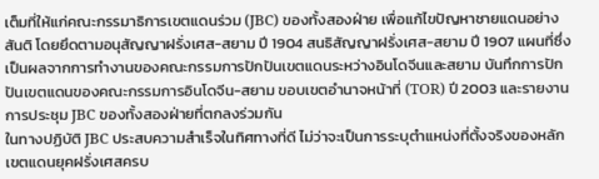เต็มที่ให้แก่คณะกรรมาธิการเขตแดนร่วม (JBC) ของทั้งสองฝ่าย เพื่อแก้ไขปัญหาชายแดนอย่างสันติ โดยยึดตามอนุสัญญาฝรั่งเศส-สยาม ปี 1904 สนธิสัญญาฝรั่งเศส-สยาม ปี 1907 แผนที่ซึ่งเป็นผลจากการทำงานของคณะกรรมการปักปันเขตแดนระหว่างอินโดจีนและสยาม บันทึกการปักปันเขตแดนของคณะกรรมการอินโดจีน-สยาม ขอบเขตอำนาจหน้าที่ (TOR) ปี 2003 และรายงานการประชุม JBC ของทั้งสองฝ่ายที่ตกลงร่วมกัน
ในทางปฏิบัติ JBC ประสบความสำเร็จในทิศทางที่ดี ไม่ว่าจะเป็นการระบุตำแหน่งที่ตั้งจริงของหลักเขตแดนยุคฝรั่งเศสครบ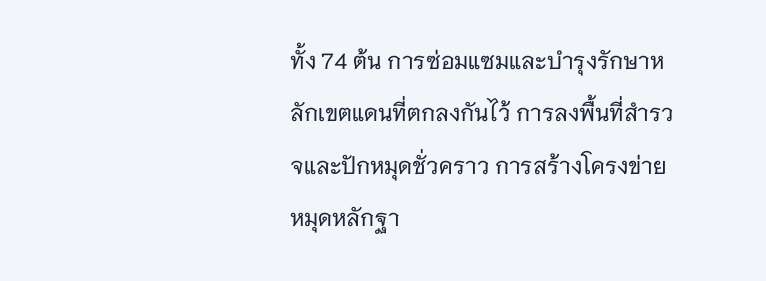ทั้ง 74 ต้น การซ่อมแซมและบำรุงรักษาหลักเขตแดนที่ตกลงกันไว้ การลงพื้นที่สำรวจและปักหมุดชั่วคราว การสร้างโครงข่ายหมุดหลักฐา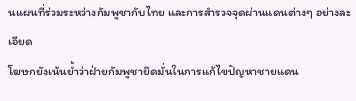นแผนที่ร่วมระหว่างกัมพูชากับไทย และการสำรวจจุดผ่านแดนต่างๆ อย่างละเอียด
โฆษกยังเน้นย้ำว่าฝ่ายกัมพูชายึดมั่นในการแก้ไขปัญหาชายแดน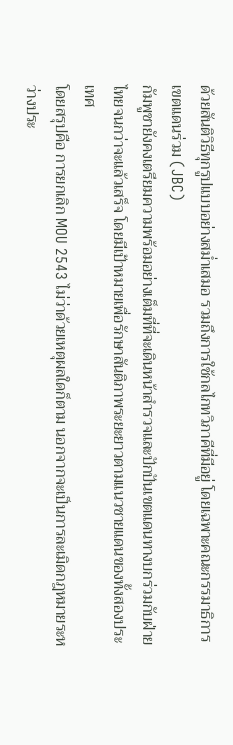ด้วยสันติวิธีทุกรูปแบบอย่างสม่ำเสมอ รวมถึงการใช้กลไกทวิภาคีที่มีอยู่ โดยเฉพาะคณะกรรมาธิการเขตแดนร่วม (JBC)
กัมพูชายังคงเตรียมความพร้อมอย่างเต็มที่ที่จะเดินหน้าสำรวจและปักปันเขตแดนทางบกร่วมกับฝ่ายไทยจนกว่าจะแล้วเสร็จ โดยมีเป้าหมายเพื่อรักษาสันติภาพระยะยาวตามแนวชายแดนของทั้งสองประเทศ
โดยสรุปคือ การยกเลิก MOU 2543 ไม่ว่าด้วยเหตุผลใดก็ตาม นอกจากจะเป็นการละเมิดกฎหมายระหว่างประ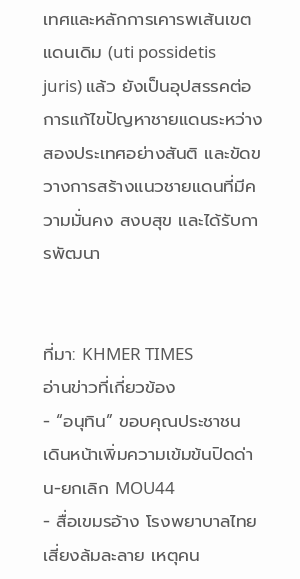เทศและหลักการเคารพเส้นเขตแดนเดิม (uti possidetis juris) แล้ว ยังเป็นอุปสรรคต่อการแก้ไขปัญหาชายแดนระหว่างสองประเทศอย่างสันติ และขัดขวางการสร้างแนวชายแดนที่มีความมั่นคง สงบสุข และได้รับการพัฒนา


ที่มา: KHMER TIMES
อ่านข่าวที่เกี่ยวข้อง
- “อนุทิน” ขอบคุณประชาชน เดินหน้าเพิ่มความเข้มข้นปิดด่าน-ยกเลิก MOU44
- สื่อเขมรอ้าง โรงพยาบาลไทย เสี่ยงล้มละลาย เหตุคน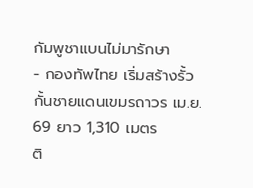กัมพูชาแบนไม่มารักษา
- กองทัพไทย เริ่มสร้างรั้วกั้นชายแดนเขมรถาวร เม.ย. 69 ยาว 1,310 เมตร
ติ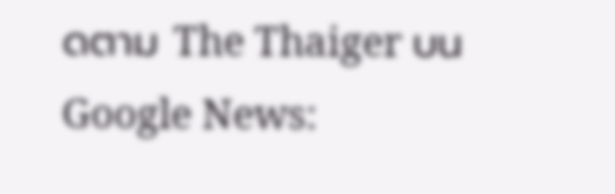ดตาม The Thaiger บน Google News: